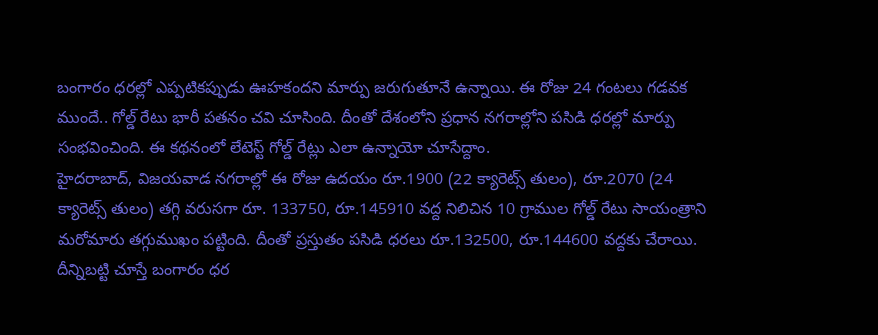బంగారం ధరల్లో ఎప్పటికప్పుడు ఊహకందని మార్పు జరుగుతూనే ఉన్నాయి. ఈ రోజు 24 గంటలు గడవక ముందే.. గోల్డ్ రేటు భారీ పతనం చవి చూసింది. దీంతో దేశంలోని ప్రధాన నగరాల్లోని పసిడి ధరల్లో మార్పు సంభవించింది. ఈ కథనంలో లేటెస్ట్ గోల్డ్ రేట్లు ఎలా ఉన్నాయో చూసేద్దాం.
హైదరాబాద్, విజయవాడ నగరాల్లో ఈ రోజు ఉదయం రూ.1900 (22 క్యారెట్స్ తులం), రూ.2070 (24 క్యారెట్స్ తులం) తగ్గి వరుసగా రూ. 133750, రూ.145910 వద్ద నిలిచిన 10 గ్రాముల గోల్డ్ రేటు సాయంత్రాని మరోమారు తగ్గుముఖం పట్టింది. దీంతో ప్రస్తుతం పసిడి ధరలు రూ.132500, రూ.144600 వద్దకు చేరాయి. దీన్నిబట్టి చూస్తే బంగారం ధర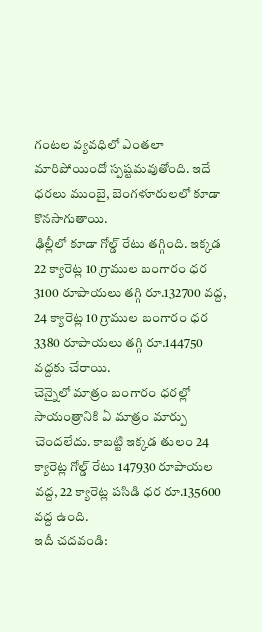గంటల వ్యవధిలో ఎంతలా మారిపోయిందో స్పష్టమవుతోంది. ఇదే ధరలు ముంబై, బెంగళూరులలో కూడా కొనసాగుతాయి.
ఢిల్లీలో కూడా గోల్డ్ రేటు తగ్గింది. ఇక్కడ 22 క్యారెట్ల 10 గ్రాముల బంగారం ధర 3100 రూపాయలు తగ్గి రూ.132700 వద్ద, 24 క్యారెట్ల 10 గ్రాముల బంగారం ధర 3380 రూపాయలు తగ్గి రూ.144750 వద్దకు చేరాయి.
చెన్నైలో మాత్రం బంగారం ధరల్లో సాయంత్రానికి ఏ మాత్రం మార్పు చెందలేదు. కాబట్టి ఇక్కడ తులం 24 క్యారెట్ల గోల్డ్ రేటు 147930 రూపాయల వద్ద, 22 క్యారెట్ల పసిడి ధర రూ.135600 వద్ద ఉంది.
ఇదీ చదవండి: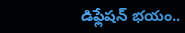డిఫ్లేషన్ భయం..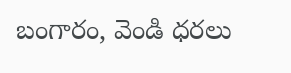బంగారం, వెండి ధరలు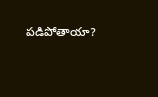పడిపోతాయా?